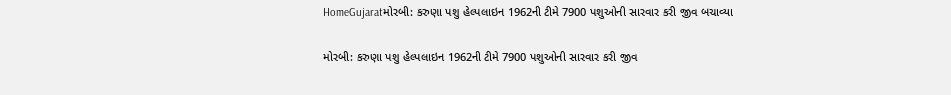HomeGujaratમોરબી: કરુણા પશુ હેલ્પલાઇન 1962ની ટીમે 7900 પશુઓની સારવાર કરી જીવ બચાવ્યા

મોરબી: કરુણા પશુ હેલ્પલાઇન 1962ની ટીમે 7900 પશુઓની સારવાર કરી જીવ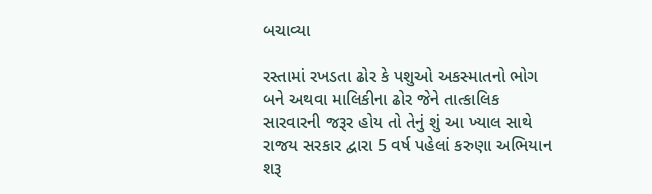બચાવ્યા

રસ્તામાં રખડતા ઢોર કે પશુઓ અકસ્માતનો ભોગ બને અથવા માલિકીના ઢોર જેને તાત્કાલિક સારવારની જરૂર હોય તો તેનું શું આ ખ્યાલ સાથે રાજય સરકાર દ્વારા 5 વર્ષ પહેલાં કરુણા અભિયાન શરૂ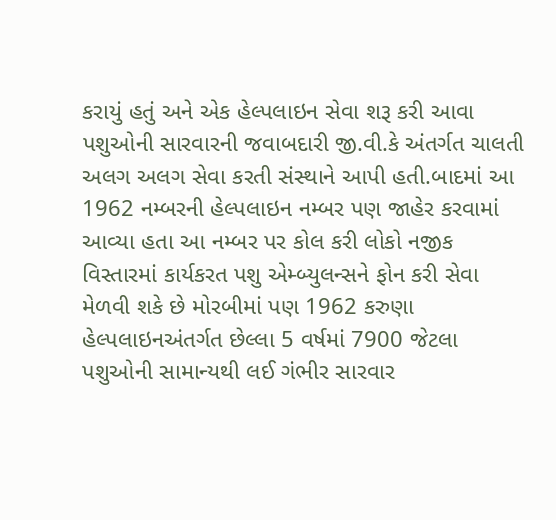કરાયું હતું અને એક હેલ્પલાઇન સેવા શરૂ કરી આવા પશુઓની સારવારની જવાબદારી જી.વી.કે અંતર્ગત ચાલતી અલગ અલગ સેવા કરતી સંસ્થાને આપી હતી.બાદમાં આ 1962 નમ્બરની હેલ્પલાઇન નમ્બર પણ જાહેર કરવામાં આવ્યા હતા આ નમ્બર પર કોલ કરી લોકો નજીક વિસ્તારમાં કાર્યકરત પશુ એમ્બ્યુલન્સને ફોન કરી સેવા મેળવી શકે છે મોરબીમાં પણ 1962 કરુણા હેલ્પલાઇનઅંતર્ગત છેલ્લા 5 વર્ષમાં 7900 જેટલા પશુઓની સામાન્યથી લઈ ગંભીર સારવાર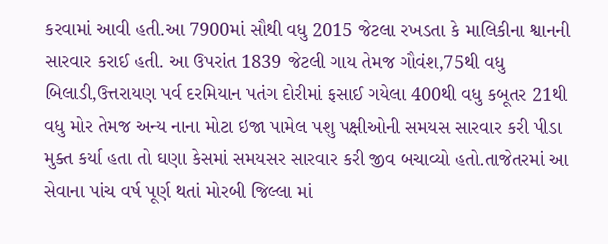કરવામાં આવી હતી.આ 7900માં સૌથી વધુ 2015 જેટલા રખડતા કે માલિકીના શ્વાનની સારવાર કરાઈ હતી. આ ઉપરાંત 1839 જેટલી ગાય તેમજ ગૌવંશ,75થી વધુ બિલાડી,ઉત્તરાયણ પર્વ દરમિયાન પતંગ દોરીમાં ફસાઈ ગયેલા 400થી વધુ કબૂતર 21થી વધુ મોર તેમજ અન્ય નાના મોટા ઇજા પામેલ પશુ પક્ષીઓની સમયસ સારવાર કરી પીડા મુક્ત કર્યા હતા તો ઘણા કેસમાં સમયસર સારવાર કરી જીવ બચાવ્યો હતો.તાજેતરમાં આ સેવાના પાંચ વર્ષ પૂર્ણ થતાં મોરબી જિલ્લા માં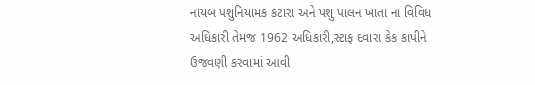નાયબ પશુનિયામક કટારા અને પશુ પાલન ખાતા ના વિવિધ અધિકારી તેમજ 1962 અધિકારી,સ્ટાફ દવારા કેક કાપીને ઉજવણી કરવામાં આવી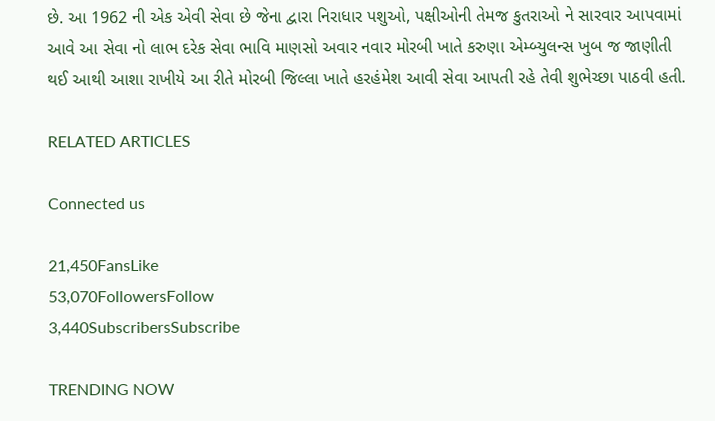છે. આ 1962 ની એક એવી સેવા છે જેના દ્વારા નિરાધાર પશુઓ, પક્ષીઓની તેમજ કુતરાઓ ને સારવાર આપવામાં આવે આ સેવા નો લાભ દરેક સેવા ભાવિ માણસો અવાર નવાર મોરબી ખાતે કરુણા એમ્બ્યુલન્સ ખુબ જ જાણીતી થઈ આથી આશા રાખીયે આ રીતે મોરબી જિલ્લા ખાતે હરહંમેશ આવી સેવા આપતી રહે તેવી શુભેચ્છા પાઠવી હતી.

RELATED ARTICLES

Connected us

21,450FansLike
53,070FollowersFollow
3,440SubscribersSubscribe

TRENDING NOW